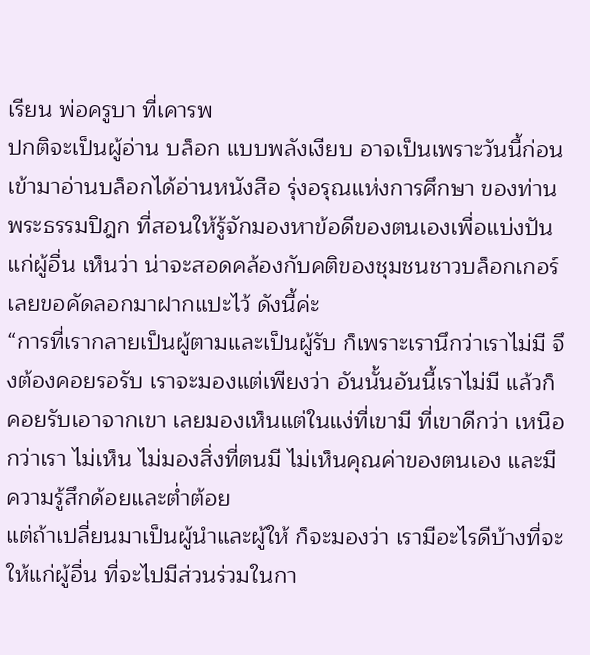เรียน พ่อครูบา ที่เคารพ
ปกติจะเป็นผู้อ่าน บล็อก แบบพลังเงียบ อาจเป็นเพราะวันนี้ก่อนเข้ามาอ่านบล็อกได้อ่านหนังสือ รุ่งอรุณแห่งการศึกษา ของท่านพระธรรมปิฎก ที่สอนให้รู้จักมองหาข้อดีของตนเองเพื่อแบ่งปันแก่ผู้อื่น เห็นว่า น่าจะสอดคล้องกับคติของชุมชนชาวบล็อกเกอร์ เลยขอคัดลอกมาฝากแปะไว้ ดังนี้ค่ะ
“การที่เรากลายเป็นผู้ตามและเป็นผู้รับ ก็เพราะเรานึกว่าเราไม่มี จึงต้องคอยรอรับ เราจะมองแต่เพียงว่า อันนั้นอันนี้เราไม่มี แล้วก็คอยรับเอาจากเขา เลยมองเห็นแต่ในแง่ที่เขามี ที่เขาดีกว่า เหนือกว่าเรา ไม่เห็น ไม่มองสิ่งที่ตนมี ไม่เห็นคุณค่าของตนเอง และมีความรู้สึกด้อยและต่ำต้อย
แต่ถ้าเปลี่ยนมาเป็นผู้นำและผู้ให้ ก็จะมองว่า เรามีอะไรดีบ้างที่จะให้แก่ผู้อื่น ที่จะไปมีส่วนร่วมในกา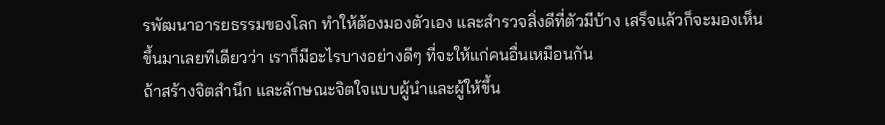รพัฒนาอารยธรรมของโลก ทำให้ต้องมองตัวเอง และสำรวจสิ่งดีที่ตัวมีบ้าง เสร็จแล้วก็จะมองเห็นขึ้นมาเลยทีเดียวว่า เราก็มีอะไรบางอย่างดีๆ ที่จะให้แก่คนอื่นเหมือนกัน
ถ้าสร้างจิตสำนึก และลักษณะจิตใจแบบผู้นำและผู้ให้ขึ้น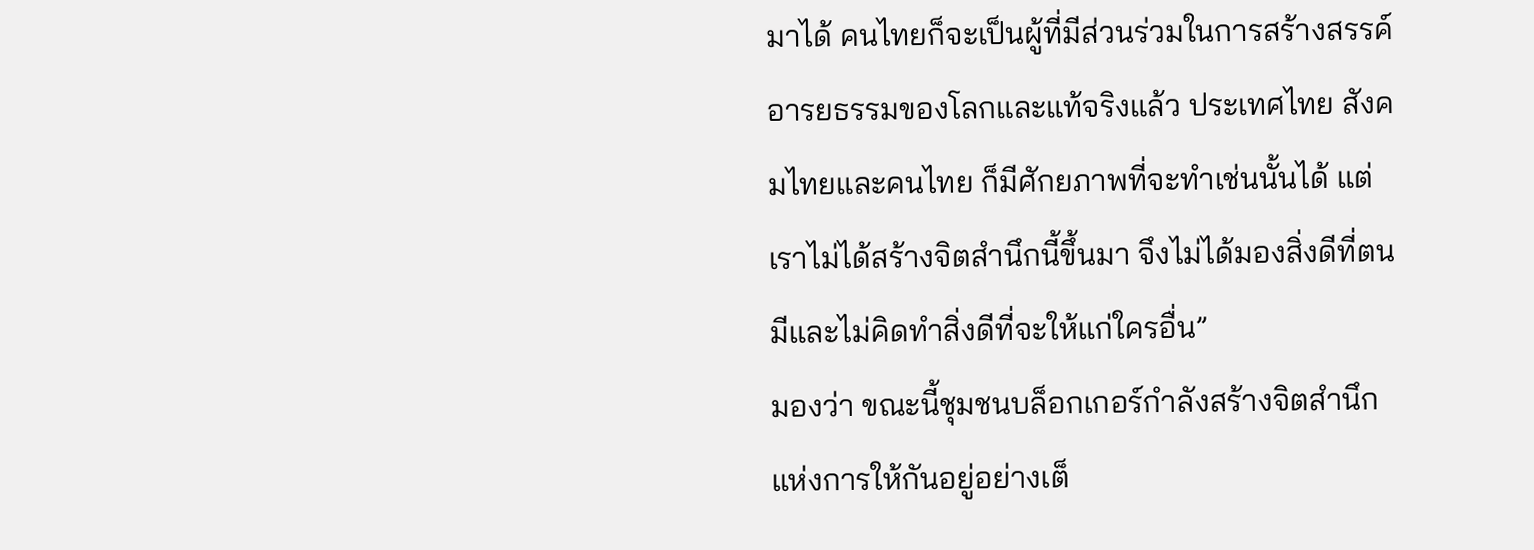มาได้ คนไทยก็จะเป็นผู้ที่มีส่วนร่วมในการสร้างสรรค์อารยธรรมของโลกและแท้จริงแล้ว ประเทศไทย สังคมไทยและคนไทย ก็มีศักยภาพที่จะทำเช่นนั้นได้ แต่เราไม่ได้สร้างจิตสำนึกนี้ขึ้นมา จึงไม่ได้มองสิ่งดีที่ตนมีและไม่คิดทำสิ่งดีที่จะให้แก่ใครอื่น”
มองว่า ขณะนี้ชุมชนบล็อกเกอร์กำลังสร้างจิตสำนึกแห่งการให้กันอยู่อย่างเต็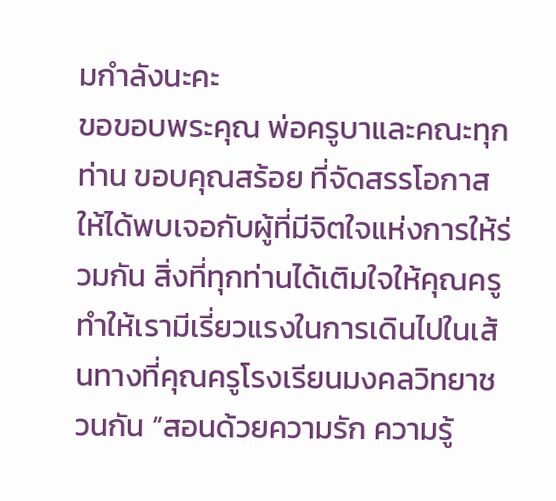มกำลังนะคะ
ขอขอบพระคุณ พ่อครูบาและคณะทุกท่าน ขอบคุณสร้อย ที่จัดสรรโอกาสให้ได้พบเจอกับผู้ที่มีจิตใจแห่งการให้ร่วมกัน สิ่งที่ทุกท่านได้เติมใจให้คุณครู ทำให้เรามีเรี่ยวแรงในการเดินไปในเส้นทางที่คุณครูโรงเรียนมงคลวิทยาชวนกัน “สอนด้วยความรัก ความรู้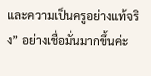และความเป็นครูอย่างแท้จริง” อย่างเชื่อมั่นมากขึ้นค่ะ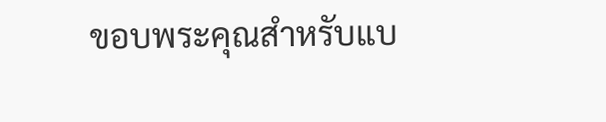ขอบพระคุณสำหรับแบ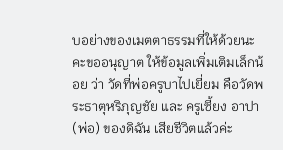บอย่างของเมตตาธรรมที่ให้ด้วยนะคะขออนุญาต ให้ข้อมูลเพิ่มเติมเล็กน้อย ว่า วัดที่พ่อครูบาไปเยี่ยม คือวัดพระธาตุหริภุญชัย และ ครูเซี้ยง อาปา(พ่อ) ของดิฉัน เสียชีวิตแล้วค่ะ